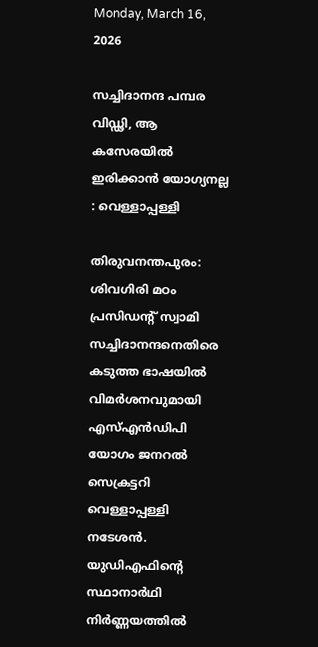Monday, March 16, 2026

സച്ചിദാനന്ദ പമ്പര വിഡ്ഢി, ആ കസേരയിൽ ഇരിക്കാൻ യോഗ്യനല്ല : വെള്ളാപ്പള്ളി

തിരുവനന്തപുരം: ശിവഗിരി മഠം പ്രസിഡന്റ് സ്വാമി സച്ചിദാനന്ദനെതിരെ കടുത്ത ഭാഷയിൽ വിമർശനവുമായി എസ്എൻഡിപി യോഗം ജനറൽ സെക്രട്ടറി വെള്ളാപ്പള്ളി നടേശൻ. യുഡിഎഫിന്റെ സ്ഥാനാർഥി നിർണ്ണയത്തിൽ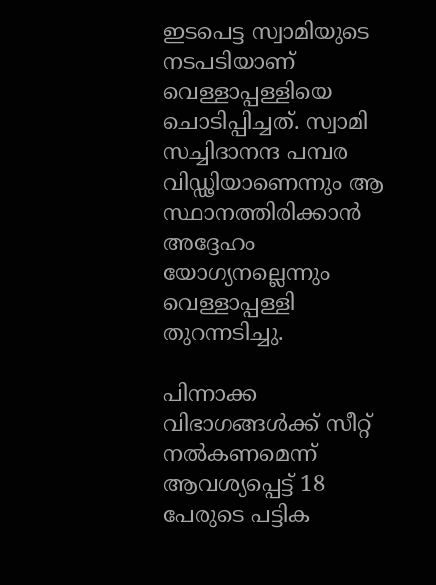ഇടപെട്ട സ്വാമിയുടെ നടപടിയാണ് വെള്ളാപ്പള്ളിയെ ചൊടിപ്പിച്ചത്. സ്വാമി സച്ചിദാനന്ദ പമ്പര വിഡ്ഢിയാണെന്നും ആ സ്ഥാനത്തിരിക്കാൻ അദ്ദേഹം യോഗ്യനല്ലെന്നും വെള്ളാപ്പള്ളി തുറന്നടിച്ചു.

പിന്നാക്ക വിഭാഗങ്ങൾക്ക് സീറ്റ് നൽകണമെന്ന് ആവശ്യപ്പെട്ട് 18 പേരുടെ പട്ടിക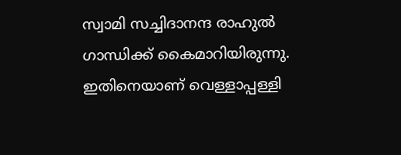സ്വാമി സച്ചിദാനന്ദ രാഹുൽ ഗാന്ധിക്ക് കൈമാറിയിരുന്നു. ഇതിനെയാണ് വെള്ളാപ്പള്ളി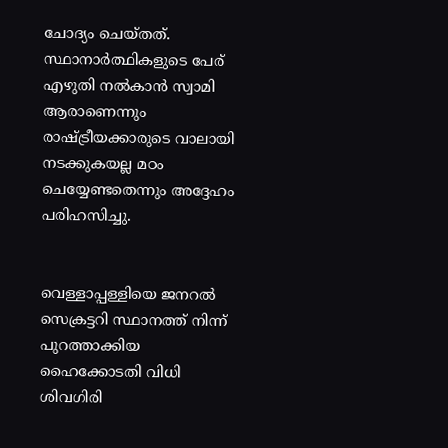ചോദ്യം ചെയ്തത്. സ്ഥാനാർത്ഥികളുടെ പേര് എഴുതി നൽകാൻ സ്വാമി ആരാണെന്നും രാഷ്ട്രീയക്കാരുടെ വാലായി നടക്കുകയല്ല മഠം ചെയ്യേണ്ടതെന്നും അദ്ദേഹം പരിഹസിച്ചു.


വെള്ളാപ്പള്ളിയെ ജനറൽ സെക്രട്ടറി സ്ഥാനത്ത് നിന്ന് പുറത്താക്കിയ ഹൈക്കോടതി വിധി ശിവഗിരി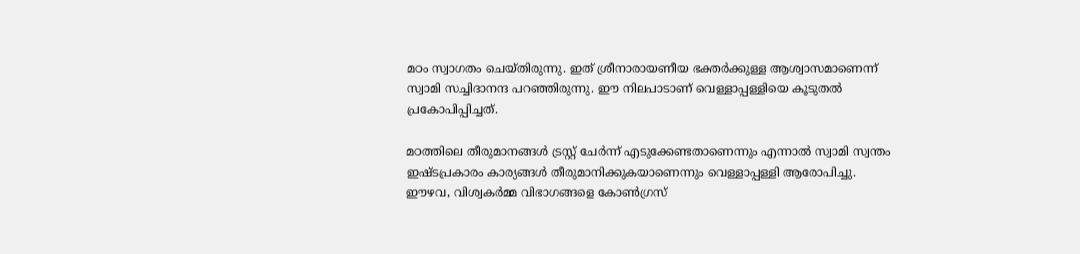മഠം സ്വാഗതം ചെയ്തിരുന്നു. ഇത് ശ്രീനാരായണീയ ഭക്തർക്കുള്ള ആശ്വാസമാണെന്ന് സ്വാമി സച്ചിദാനന്ദ പറഞ്ഞിരുന്നു. ഈ നിലപാടാണ് വെള്ളാപ്പള്ളിയെ കൂടുതൽ പ്രകോപിപ്പിച്ചത്.

മഠത്തിലെ തീരുമാനങ്ങൾ ട്രസ്റ്റ് ചേർന്ന് എടുക്കേണ്ടതാണെന്നും എന്നാൽ സ്വാമി സ്വന്തം ഇഷ്ടപ്രകാരം കാര്യങ്ങൾ തീരുമാനിക്കുകയാണെന്നും വെള്ളാപ്പള്ളി ആരോപിച്ചു. ഈഴവ, വിശ്വകർമ്മ വിഭാഗങ്ങളെ കോൺഗ്രസ്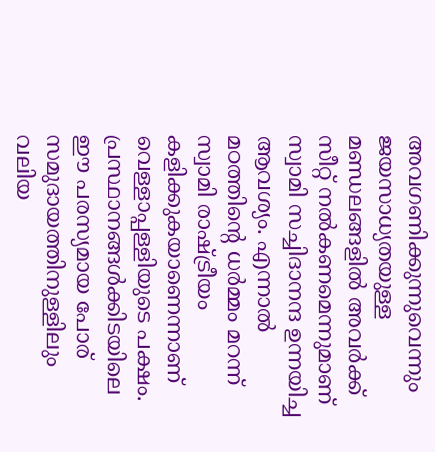അവഗണിക്കുന്നുവെന്നും ജയസാധ്യതയുള്ള മണ്ഡലങ്ങളിൽ അവർക്ക് സീറ്റ് നൽകണമെന്നുമാണ് സ്വാമി സച്ചിദാനന്ദ ഉന്നയിച്ച ആവശ്യം. എന്നാൽ മഠത്തിന്റെ ധർമ്മം മറന്ന് സ്വാമി രാഷ്ട്രീയം കളിക്കുകയാണെന്നാണ് വെള്ളാപ്പള്ളിയുടെ പക്ഷം. പ്രസ്ഥാനങ്ങൾക്കിടയിലെ ഈ പരസ്യമായ പോര് സമുദായത്തിനുള്ളിലും വലിയ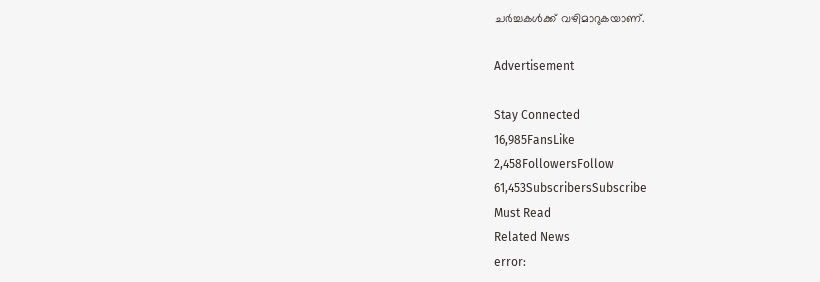ചർച്ചകൾക്ക് വഴിമാറുകയാണ്.

Advertisement

Stay Connected
16,985FansLike
2,458FollowersFollow
61,453SubscribersSubscribe
Must Read
Related News
error: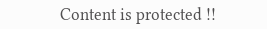Content is protected !!